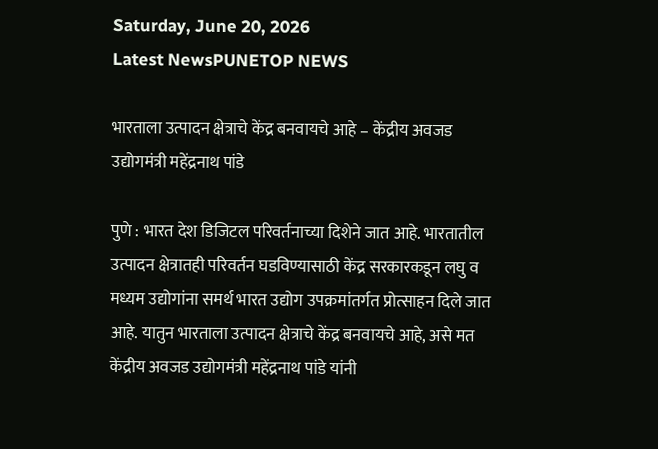Saturday, June 20, 2026
Latest NewsPUNETOP NEWS

भारताला उत्पादन क्षेत्राचे केंद्र बनवायचे आहे – केंद्रीय अवजड उद्योगमंत्री महेंद्रनाथ पांडे

पुणे : भारत देश डिजिटल परिवर्तनाच्या दिशेने जात आहे. भारतातील उत्पादन क्षेत्रातही परिवर्तन घडविण्यासाठी केंद्र सरकारकडून लघु व मध्यम उद्योगांना समर्थ भारत उद्योग उपक्रमांतर्गत प्रोत्साहन दिले जात आहे. यातुन भारताला उत्पादन क्षेत्राचे केंद्र बनवायचे आहे, असे मत केंद्रीय अवजड उद्योगमंत्री महेंद्रनाथ पांडे यांनी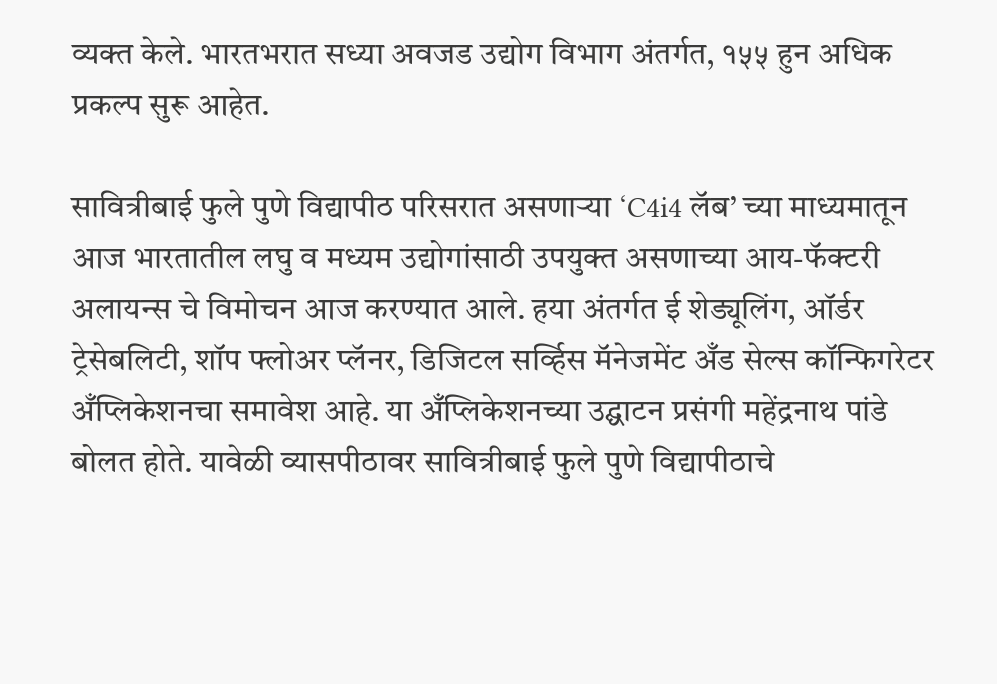व्यक्त केले. भारतभरात सध्या अवजड उद्योग विभाग अंतर्गत, १५५ हुन अधिक प्रकल्प सुरू आहेत.

सावित्रीबाई फुले पुणे विद्यापीठ परिसरात असणाऱ्या ‘C4i4 लॅब’ च्या माध्यमातून आज भारतातील लघु व मध्यम उद्योगांसाठी उपयुक्त असणाच्या आय-फॅक्टरी अलायन्स चे विमोचन आज करण्यात आले. हया अंतर्गत ई शेड्यूलिंग, ऑर्डर ट्रेसेबलिटी, शॉप फ्लोअर प्लॅनर, डिजिटल सर्व्हिस मॅनेजमेंट अँड सेल्स कॉन्फिगरेटर अँप्लिकेशनचा समावेश आहे. या अँप्लिकेशनच्या उद्घाटन प्रसंगी महेंद्रनाथ पांडे बोलत होते. यावेळी व्यासपीठावर सावित्रीबाई फुले पुणे विद्यापीठाचे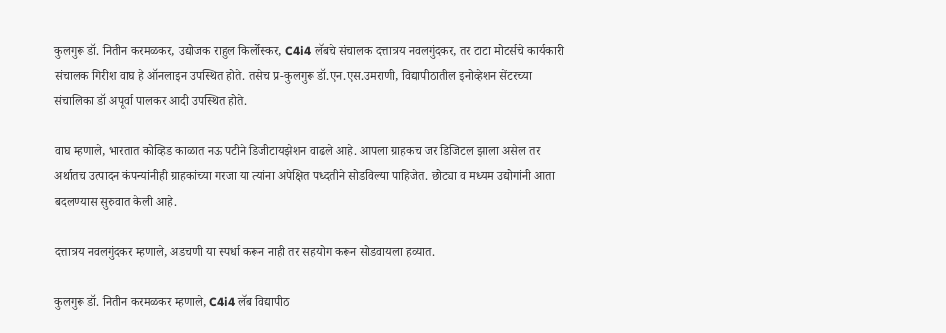कुलगुरू डॉ. नितीन करमळकर, उद्योजक राहुल किर्लोस्कर, C4i4 लॅबचे संचालक दत्तात्रय नवलगुंदकर, तर टाटा मोटर्सचे कार्यकारी संचालक गिरीश वाघ हे ऑनलाइन उपस्थित होते. तसेच प्र-कुलगुरू डॉ.एन.एस.उमराणी, विद्यापीठातील इनोव्हेशन सेंटरच्या संचालिका डॉ अपूर्वा पालकर आदी उपस्थित होते.

वाघ म्हणाले, भारतात कोव्हिड काळात नऊ पटीने डिजीटायझेशन वाढले आहे. आपला ग्राहकच जर डिजिटल झाला असेल तर अर्थातच उत्पादन कंपन्यांनीही ग्राहकांच्या गरजा या त्यांना अपेक्षित पध्दतीने सोडविल्या पाहिजेत. छोट्या व मध्यम उद्योगांनी आता बदलण्यास सुरुवात केली आहे.

दत्तात्रय नवलगुंदकर म्हणाले, अडचणी या स्पर्धा करून नाही तर सहयोग करून सोडवायला हव्यात.

कुलगुरू डॉ. नितीन करमळकर म्हणाले, C4i4 लॅब विद्यापीठ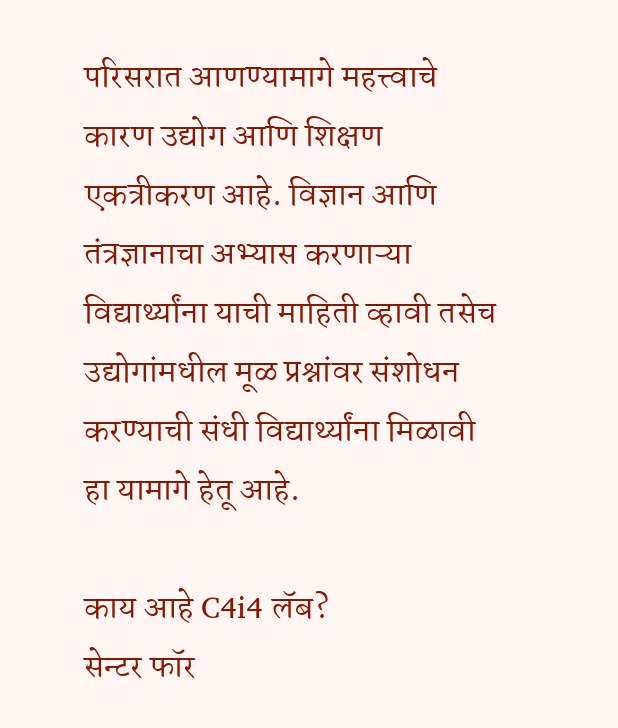परिसरात आणण्यामागे महत्त्वाचे कारण उद्योग आणि शिक्षण एकत्रीकरण आहे. विज्ञान आणि तंत्रज्ञानाचा अभ्यास करणाऱ्या विद्यार्थ्यांना याची माहिती व्हावी तसेच उद्योगांमधील मूळ प्रश्नांवर संशोधन करण्याची संधी विद्यार्थ्यांना मिळावी हा यामागे हेतू आहे.

काय आहे C4i4 लॅब?
सेन्टर फॉर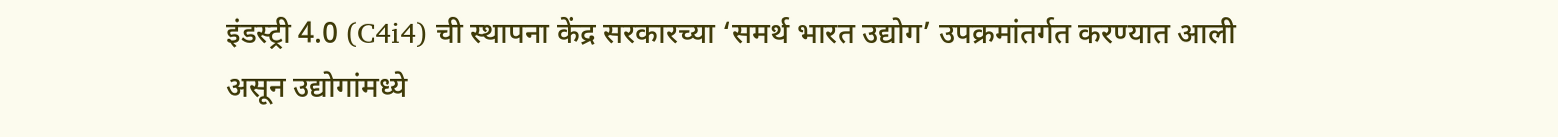इंडस्ट्री 4.0 (C4i4) ची स्थापना केंद्र सरकारच्या ‘समर्थ भारत उद्योग’ उपक्रमांतर्गत करण्यात आली असून उद्योगांमध्ये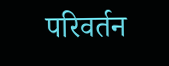परिवर्तन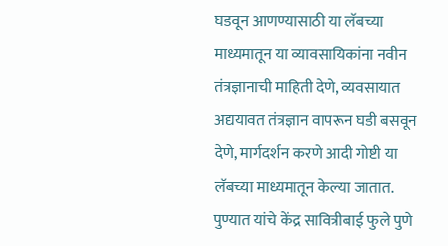घडवून आणण्यासाठी या लॅबच्या माध्यमातून या व्यावसायिकांना नवीन तंत्रज्ञानाची माहिती देणे, व्यवसायात अद्ययावत तंत्रज्ञान वापरून घडी बसवून देणे, मार्गदर्शन करणे आदी गोष्टी या लॅबच्या माध्यमातून केल्या जातात. पुण्यात यांचे केंद्र सावित्रीबाई फुले पुणे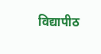विद्यापीठ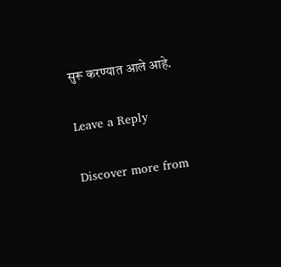सुरू करण्यात आले आहे.

Leave a Reply

Discover more from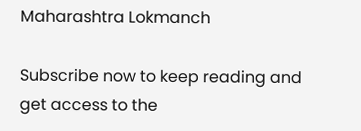Maharashtra Lokmanch

Subscribe now to keep reading and get access to the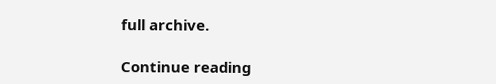full archive.

Continue reading